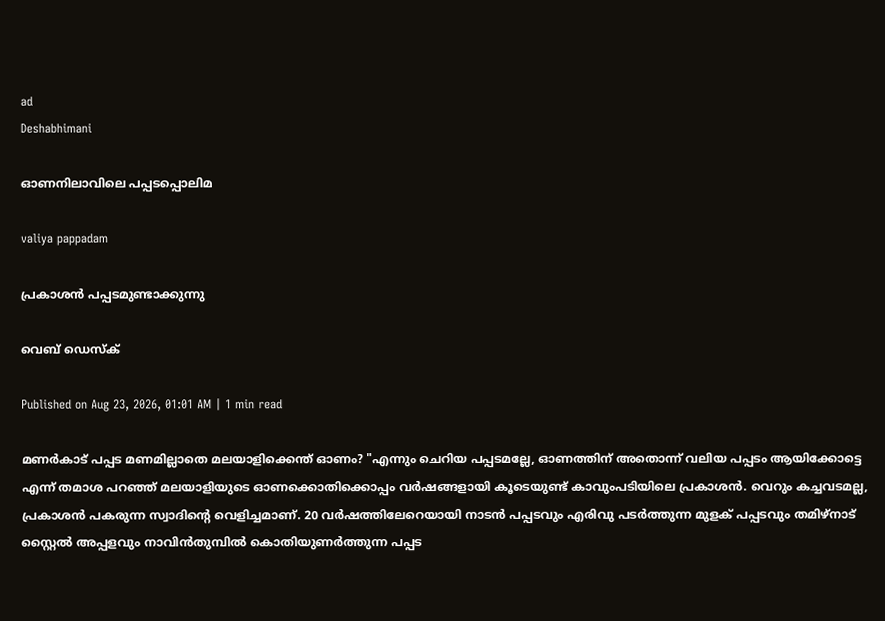ad
Deshabhimani

ഓണനിലാവിലെ പപ്പടപ്പൊലിമ

valiya pappadam

പ്രകാശൻ പപ്പടമുണ്ടാക്കുന്നു

വെബ് ഡെസ്ക്

Published on Aug 23, 2026, 01:01 AM | 1 min read

മണർകാട് പപ്പട മണമില്ലാതെ മലയാളിക്കെന്ത് ഓണം? "എന്നും ചെറിയ പപ്പടമല്ലേ, ഓണത്തിന് അതൊന്ന് വലിയ പപ്പടം ആയിക്കോട്ടെ എന്ന് തമാശ പറഞ്ഞ്‌ മലയാളിയുടെ ഓണക്കൊതിക്കൊപ്പം വർഷങ്ങളായി കൂടെയുണ്ട് കാവുംപടിയിലെ പ്രകാശൻ. വെറും കച്ചവടമല്ല, പ്രകാശൻ പകരുന്ന സ്വാദിന്റെ വെളിച്ചമാണ്. 20 വർഷത്തിലേറെയായി നാടൻ പപ്പടവും എരിവു പടർത്തുന്ന മുളക് പപ്പടവും തമിഴ്നാട് സ്റ്റൈൽ അപ്പളവും നാവിൻതുമ്പിൽ കൊതിയുണർത്തുന്ന പപ്പട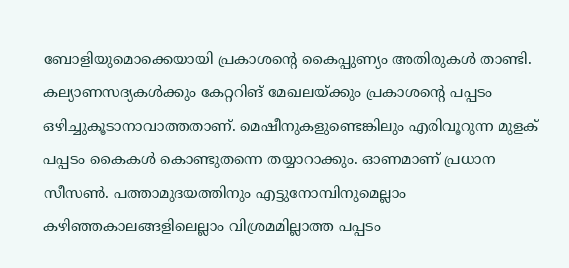ബോളിയുമൊക്കെയായി പ്രകാശന്റെ കൈപ്പുണ്യം അതിരുകൾ താണ്ടി. കല്യാണസദ്യകൾക്കും കേറ്ററിങ്‌ മേഖലയ്ക്കും പ്രകാശന്റെ പപ്പടം ഒഴിച്ചുകൂടാനാവാത്തതാണ്. മെഷീനുകളുണ്ടെങ്കിലും എരിവൂറുന്ന മുളക് പപ്പടം കൈകൾ കൊണ്ടുതന്നെ തയ്യാറാക്കും. ഓണമാണ് പ്രധാന സീസൺ. പത്താമുദയത്തിനും എട്ടുനോമ്പിനുമെല്ലാം കഴിഞ്ഞകാലങ്ങളിലെല്ലാം വിശ്രമമില്ലാത്ത പപ്പടം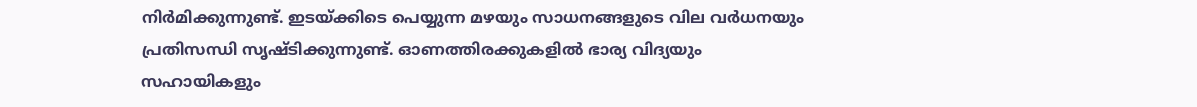നിർമിക്കുന്നുണ്ട്‌. ഇടയ്ക്കിടെ പെയ്യുന്ന മഴയും സാധനങ്ങളുടെ വില വർധനയും പ്രതിസന്ധി സൃഷ്ടിക്കുന്നുണ്ട്‌. ഓണത്തിരക്കുകളിൽ ഭാര്യ വിദ്യയും സഹായികളും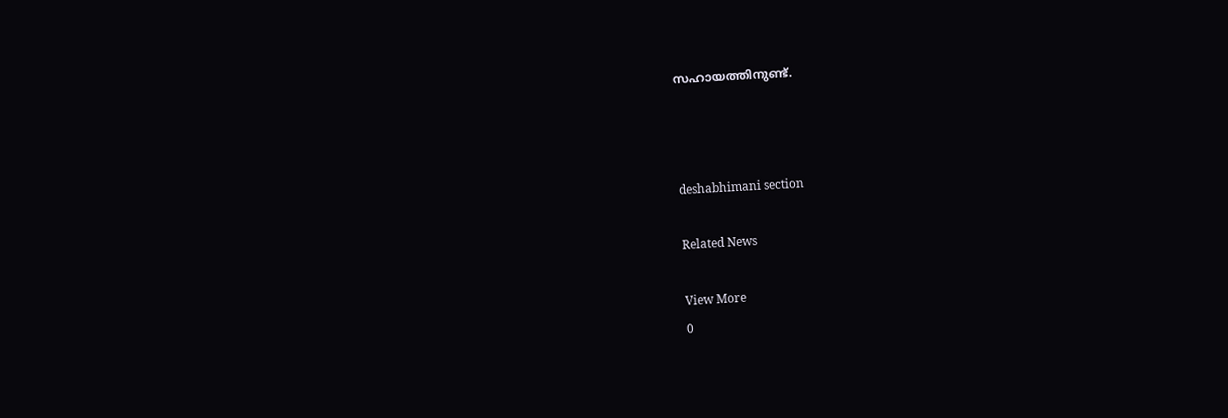സഹായത്തിനുണ്ട്‌.



deshabhimani section

Related News

View More
0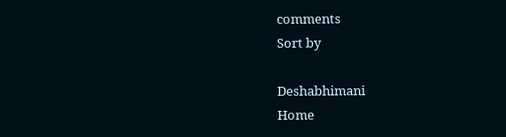comments
Sort by

Deshabhimani
Home